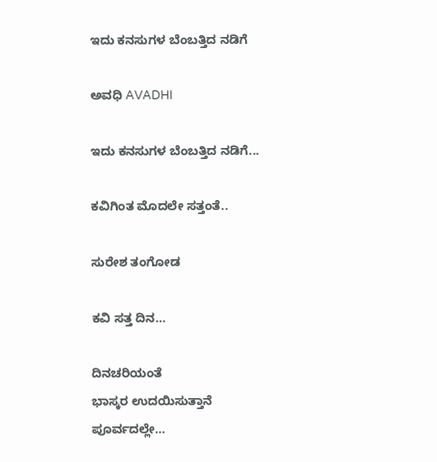ಇದು ಕನಸುಗಳ ಬೆಂಬತ್ತಿದ ನಡಿಗೆ‍

ಅವಧಿ AVADHI

ಇದು ಕನಸುಗಳ ಬೆಂಬತ್ತಿದ ನಡಿಗೆ...

ಕವಿಗಿಂತ ಮೊದಲೇ ಸತ್ತಂತೆ..

ಸುರೇಶ ತಂಗೋಡ

ಕವಿ ಸತ್ತ ದಿನ…

ದಿನಚರಿಯಂತೆ
ಭಾಸ್ಕರ ಉದಯಿಸುತ್ತಾನೆ
ಪೂರ್ವದಲ್ಲೇ…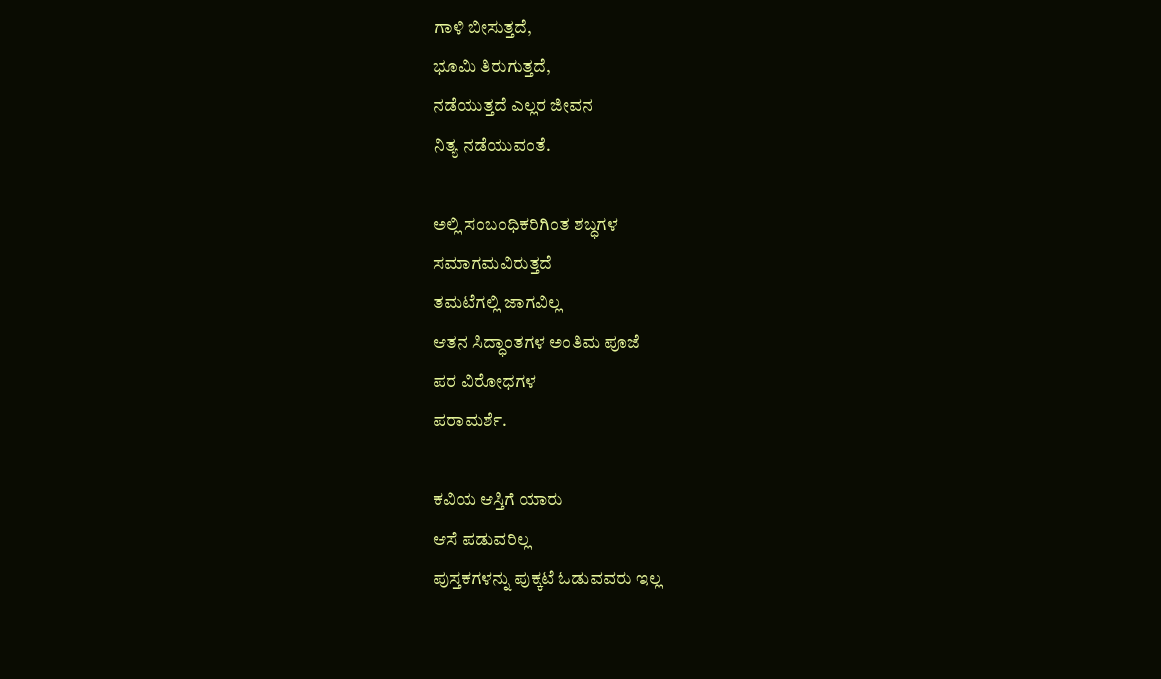ಗಾಳಿ ಬೀಸುತ್ತದೆ,
ಭೂಮಿ ತಿರುಗುತ್ತದೆ,
ನಡೆಯುತ್ತದೆ ಎಲ್ಲರ ಜೀವನ
ನಿತ್ಯ ನಡೆಯುವಂತೆ.

ಅಲ್ಲಿ ಸಂಬಂಧಿಕರಿಗಿಂತ ಶಬ್ಧಗಳ
ಸಮಾಗಮವಿರುತ್ತದೆ
ತಮಟೆಗಲ್ಲಿ ಜಾಗವಿಲ್ಲ
ಆತನ ಸಿದ್ಧಾಂತಗಳ ಅಂತಿಮ ಪೂಜೆ
ಪರ ವಿರೋಧಗಳ
ಪರಾಮರ್ಶೆ.

ಕವಿಯ ಆಸ್ತಿಗೆ ಯಾರು
ಆಸೆ ಪಡುವರಿಲ್ಲ
ಪುಸ್ತಕಗಳನ್ನು ಪುಕ್ಕಟೆ ಓಡುವವರು ಇಲ್ಲ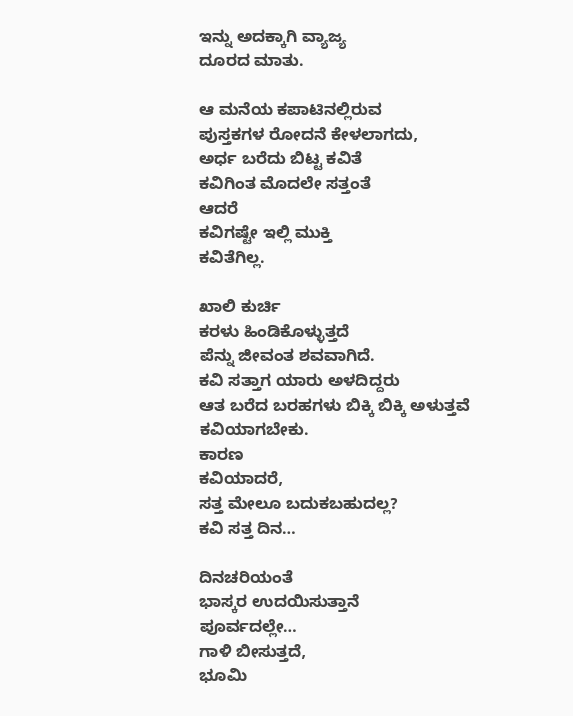ಇನ್ನು ಅದಕ್ಕಾಗಿ ವ್ಯಾಜ್ಯ
ದೂರದ ಮಾತು.

ಆ ಮನೆಯ ಕಪಾಟಿನಲ್ಲಿರುವ
ಪುಸ್ತಕಗಳ ರೋದನೆ ಕೇಳಲಾಗದು,
ಅರ್ಧ ಬರೆದು ಬಿಟ್ಟ ಕವಿತೆ
ಕವಿಗಿಂತ ಮೊದಲೇ ಸತ್ತಂತೆ
ಆದರೆ
ಕವಿಗಷ್ಟೇ ಇಲ್ಲಿ ಮುಕ್ತಿ
ಕವಿತೆಗಿಲ್ಲ.

ಖಾಲಿ ಕುರ್ಚಿ
ಕರಳು ಹಿಂಡಿಕೊಳ್ಳುತ್ತದೆ
ಪೆನ್ನು ಜೀವಂತ ಶವವಾಗಿದೆ.
ಕವಿ ಸತ್ತಾಗ ಯಾರು ಅಳದಿದ್ದರು
ಆತ ಬರೆದ ಬರಹಗಳು ಬಿಕ್ಕಿ ಬಿಕ್ಕಿ ಅಳುತ್ತವೆ
ಕವಿಯಾಗಬೇಕು.
ಕಾರಣ
ಕವಿಯಾದರೆ,
ಸತ್ತ ಮೇಲೂ ಬದುಕಬಹುದಲ್ಲ?
ಕವಿ ಸತ್ತ ದಿನ…

ದಿನಚರಿಯಂತೆ
ಭಾಸ್ಕರ ಉದಯಿಸುತ್ತಾನೆ
ಪೂರ್ವದಲ್ಲೇ…
ಗಾಳಿ ಬೀಸುತ್ತದೆ,
ಭೂಮಿ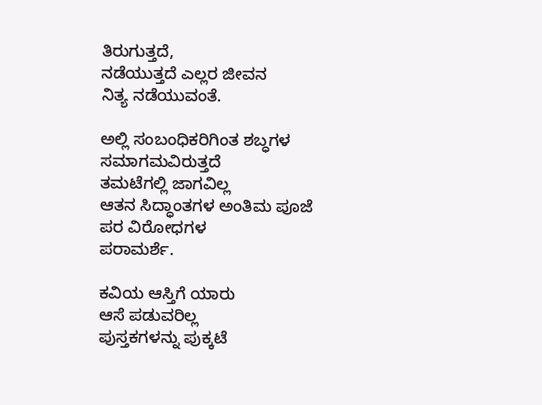ತಿರುಗುತ್ತದೆ,
ನಡೆಯುತ್ತದೆ ಎಲ್ಲರ ಜೀವನ
ನಿತ್ಯ ನಡೆಯುವಂತೆ.

ಅಲ್ಲಿ ಸಂಬಂಧಿಕರಿಗಿಂತ ಶಬ್ಧಗಳ
ಸಮಾಗಮವಿರುತ್ತದೆ
ತಮಟೆಗಲ್ಲಿ ಜಾಗವಿಲ್ಲ
ಆತನ ಸಿದ್ಧಾಂತಗಳ ಅಂತಿಮ ಪೂಜೆ
ಪರ ವಿರೋಧಗಳ
ಪರಾಮರ್ಶೆ.

ಕವಿಯ ಆಸ್ತಿಗೆ ಯಾರು
ಆಸೆ ಪಡುವರಿಲ್ಲ
ಪುಸ್ತಕಗಳನ್ನು ಪುಕ್ಕಟೆ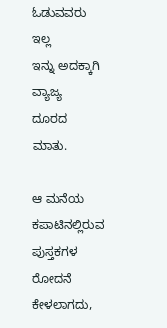ಓಡುವವರು ಇಲ್ಲ
ಇನ್ನು ಅದಕ್ಕಾಗಿ ವ್ಯಾಜ್ಯ
ದೂರದ ಮಾತು.

ಆ ಮನೆಯ ಕಪಾಟಿನಲ್ಲಿರುವ
ಪುಸ್ತಕಗಳ ರೋದನೆ ಕೇಳಲಾಗದು,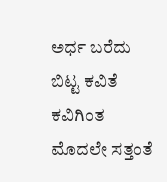ಅರ್ಧ ಬರೆದು ಬಿಟ್ಟ ಕವಿತೆ
ಕವಿಗಿಂತ ಮೊದಲೇ ಸತ್ತಂತೆ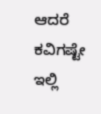ಆದರೆ
ಕವಿಗಷ್ಟೇ ಇಲ್ಲಿ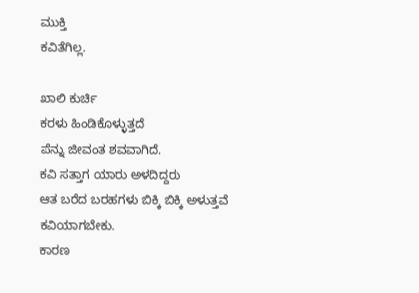ಮುಕ್ತಿ
ಕವಿತೆಗಿಲ್ಲ.

ಖಾಲಿ ಕುರ್ಚಿ
ಕರಳು ಹಿಂಡಿಕೊಳ್ಳುತ್ತದೆ
ಪೆನ್ನು ಜೀವಂತ ಶವವಾಗಿದೆ.
ಕವಿ ಸತ್ತಾಗ ಯಾರು ಅಳದಿದ್ದರು
ಆತ ಬರೆದ ಬರಹಗಳು ಬಿಕ್ಕಿ ಬಿಕ್ಕಿ ಅಳುತ್ತವೆ
ಕವಿಯಾಗಬೇಕು.
ಕಾರಣ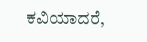ಕವಿಯಾದರೆ,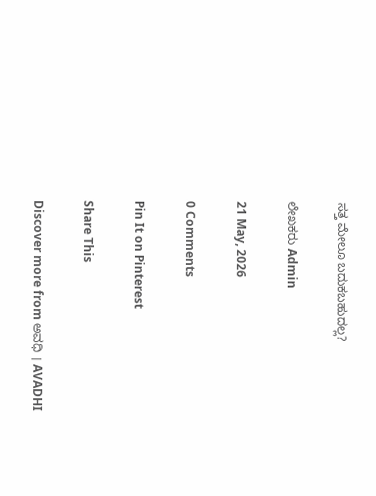ಸತ್ತ ಮೇಲೂ ಬದುಕಬಹುದಲ್ಲ?

ಲೇಖಕರು Admin

21 May, 2026

0 Comments

Pin It on Pinterest

Share This

Discover more from ಅವಧಿ । AVADHI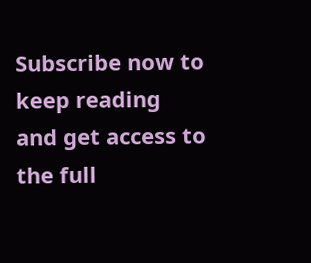Subscribe now to keep reading and get access to the full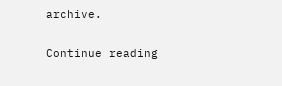archive.

Continue reading